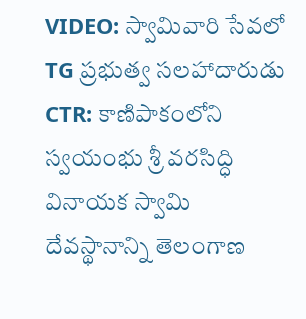VIDEO: స్వామివారి సేవలో TG ప్రభుత్వ సలహాదారుడు
CTR: కాణిపాకంలోని స్వయంభు శ్రీ వరసిద్ధి వినాయక స్వామి దేవస్థానాన్ని తెలంగాణ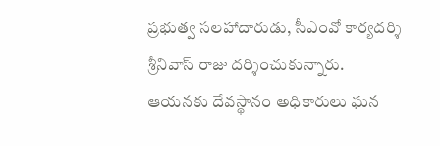ప్రభుత్వ సలహాదారుడు, సీఎంవో కార్యదర్శి శ్రీనివాస్ రాజు దర్శించుకున్నారు. ఆయనకు దేవస్థానం అధికారులు ఘన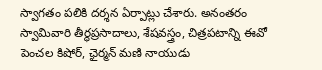స్వాగతం పలికి దర్శన ఏర్పాట్లు చేశారు. అనంతరం స్వామివారి తీర్థప్రసాదాలు, శేషవస్త్రం, చిత్రపటాన్ని ఈవో పెంచల కిషోర్, ఛైర్మన్ మణి నాయుడు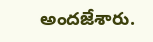అందజేశారు.